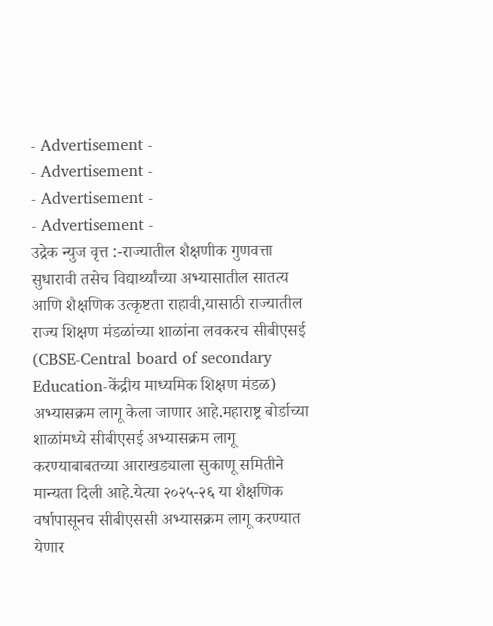- Advertisement -
- Advertisement -
- Advertisement -
- Advertisement -
उद्रेक न्युज वृत्त :-राज्यातील शैक्षणीक गुणवत्ता सुधारावी तसेच विद्यार्थ्यांच्या अभ्यासातील सातत्य आणि शैक्षणिक उत्कृष्टता राहावी,यासाठी राज्यातील राज्य शिक्षण मंडळांच्या शाळांना लवकरच सीबीएसई (CBSE-Central board of secondary Education-केंद्रीय माध्यमिक शिक्षण मंडळ) अभ्यासक्रम लागू केला जाणार आहे.महाराष्ट्र बोर्डाच्या शाळांमध्ये सीबीएसई अभ्यासक्रम लागू करण्याबाबतच्या आराखड्याला सुकाणू समितीने मान्यता दिली आहे.येत्या २०२५-२६ या शैक्षणिक वर्षापासूनच सीबीएससी अभ्यासक्रम लागू करण्यात येणार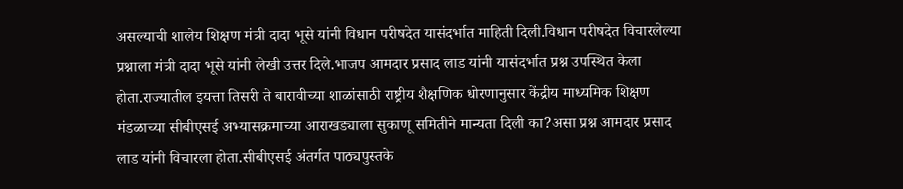असल्याची शालेय शिक्षण मंत्री दादा भूसे यांनी विधान परीषदेत यासंदर्भात माहिती दिली.विधान परीषदेत विचारलेल्या प्रश्नाला मंत्री दादा भूसे यांनी लेखी उत्तर दिले.भाजप आमदार प्रसाद लाड यांनी यासंदर्भात प्रश्न उपस्थित केला होता.राज्यातील इयत्ता तिसरी ते बारावीच्या शाळांसाठी राष्ट्रीय शैक्षणिक धोरणानुसार केंद्रीय माध्यमिक शिक्षण मंडळाच्या सीबीएसई अभ्यासक्रमाच्या आराखड्याला सुकाणू समितीने मान्यता दिली का?असा प्रश्न आमदार प्रसाद लाड यांनी विचारला होता.सीबीएसई अंतर्गत पाठ्यपुस्तके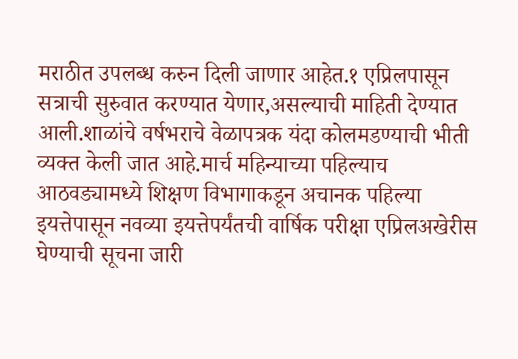मराठीत उपलब्ध करुन दिली जाणार आहेत.१ एप्रिलपासून सत्राची सुरुवात करण्यात येणार,असल्याची माहिती देण्यात आली.शाळांचे वर्षभराचे वेळापत्रक यंदा कोलमडण्याची भीती व्यक्त केली जात आहे.मार्च महिन्याच्या पहिल्याच आठवड्यामध्ये शिक्षण विभागाकडून अचानक पहिल्या इयत्तेपासून नवव्या इयत्तेपर्यंतची वार्षिक परीक्षा एप्रिलअखेरीस घेण्याची सूचना जारी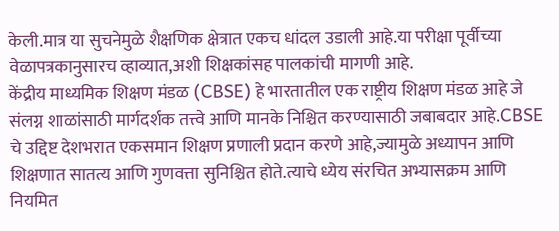केली.मात्र या सुचनेमुळे शैक्षणिक क्षेत्रात एकच धांदल उडाली आहे.या परीक्षा पूर्वीच्या वेळापत्रकानुसारच व्हाव्यात,अशी शिक्षकांसह पालकांची मागणी आहे.
केंद्रीय माध्यमिक शिक्षण मंडळ (CBSE) हे भारतातील एक राष्ट्रीय शिक्षण मंडळ आहे जे संलग्न शाळांसाठी मार्गदर्शक तत्त्वे आणि मानके निश्चित करण्यासाठी जबाबदार आहे.CBSE चे उद्दिष्ट देशभरात एकसमान शिक्षण प्रणाली प्रदान करणे आहे,ज्यामुळे अध्यापन आणि शिक्षणात सातत्य आणि गुणवत्ता सुनिश्चित होते.त्याचे ध्येय संरचित अभ्यासक्रम आणि नियमित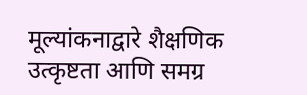मूल्यांकनाद्वारे शैक्षणिक उत्कृष्टता आणि समग्र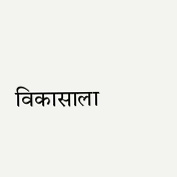विकासाला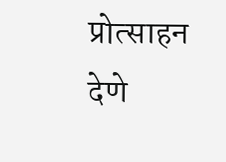प्रोत्साहन देणे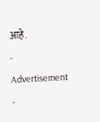आहे.
- Advertisement -